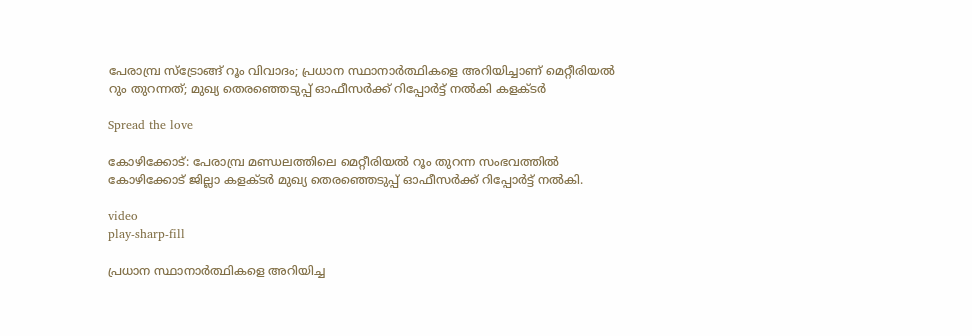പേരാമ്പ്ര സ്ട്രോങ്ങ് റൂം വിവാദം; പ്രധാന സ്ഥാനാര്‍ത്ഥികളെ അറിയിച്ചാണ് മെറ്റീരിയല്‍ റും തുറന്നത്; മുഖ്യ തെരഞ്ഞെടുപ്പ് ഓഫീസര്‍ക്ക് റിപ്പോര്‍ട്ട് നല്‍കി കളക്ടര്‍

Spread the love

കോഴിക്കോട്: പേരാമ്പ്ര മണ്ഡലത്തിലെ മെറ്റീരിയല്‍ റൂം തുറന്ന സംഭവത്തില്‍ കോഴിക്കോട് ജില്ലാ കളക്ടർ മുഖ്യ തെരഞ്ഞെടുപ്പ് ഓഫീസർക്ക് റിപ്പോർട്ട് നല്‍കി.

video
play-sharp-fill

പ്രധാന സ്ഥാനാർത്ഥികളെ അറിയിച്ച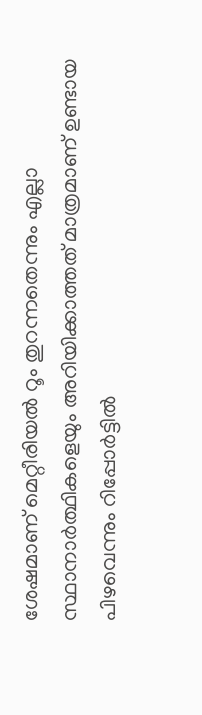ശേഷമാണ് മെറ്റീരിയല്‍ റൂം തുറന്നതെന്നും എല്ലാ സ്ഥാനാർത്ഥികളെയും അറിയിക്കാത്തത് മാത്രമാണ് ഉണ്ടായ പിഴവെന്നും റിപ്പോർട്ടില്‍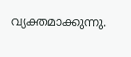വ്യക്തമാക്കുന്നു.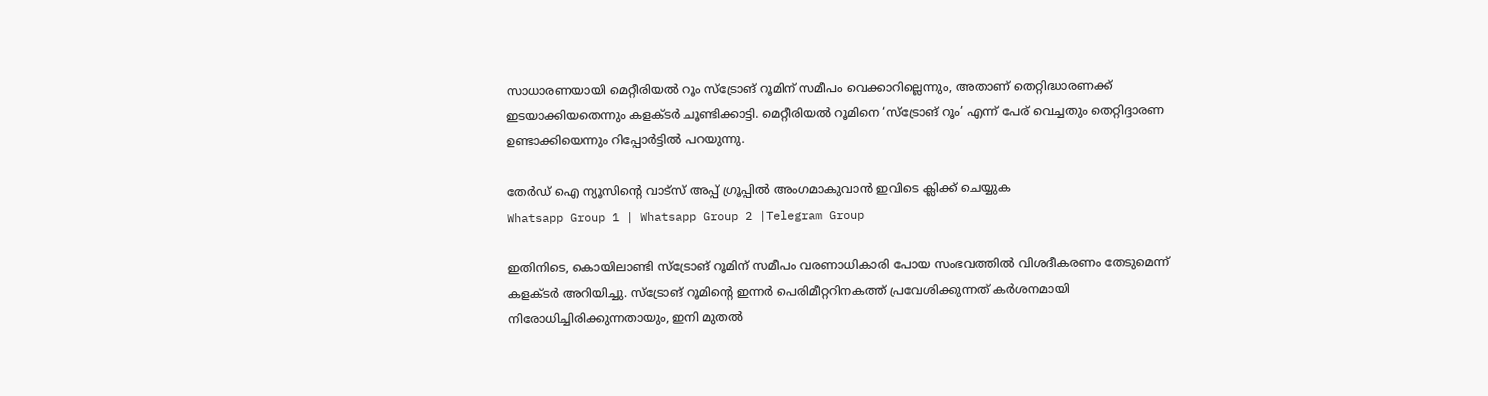സാധാരണയായി മെറ്റീരിയല്‍ റൂം സ്‌ട്രോങ് റൂമിന് സമീപം വെക്കാറില്ലെന്നും, അതാണ് തെറ്റിദ്ധാരണക്ക് ഇടയാക്കിയതെന്നും കളക്ടർ ചൂണ്ടിക്കാട്ടി. മെറ്റീരിയല്‍ റൂമിനെ ‘സ്‌ട്രോങ് റൂം’ എന്ന് പേര് വെച്ചതും തെറ്റിദ്ദാരണ ഉണ്ടാക്കിയെന്നും റിപ്പോർട്ടില്‍ പറയുന്നു.

തേർഡ് ഐ ന്യൂസിന്റെ വാട്സ് അപ്പ് ഗ്രൂപ്പിൽ അംഗമാകുവാൻ ഇവിടെ ക്ലിക്ക് ചെയ്യുക
Whatsapp Group 1 | Whatsapp Group 2 |Telegram Group

ഇതിനിടെ, കൊയിലാണ്ടി സ്‌ട്രോങ് റൂമിന് സമീപം വരണാധികാരി പോയ സംഭവത്തില്‍ വിശദീകരണം തേടുമെന്ന് കളക്ടർ അറിയിച്ചു. സ്‌ട്രോങ് റൂമിന്റെ ഇന്നർ പെരിമീറ്ററിനകത്ത് പ്രവേശിക്കുന്നത് കർശനമായി നിരോധിച്ചിരിക്കുന്നതായും, ഇനി മുതല്‍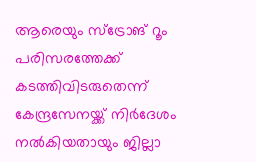ആരെയും സ്‌ട്രോങ് റൂം പരിസരത്തേക്ക് കടത്തിവിടരുതെന്ന് കേന്ദ്രസേനയ്ക്ക് നിർദേശം നല്‍കിയതായും ജില്ലാ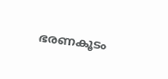ഭരണകൂടം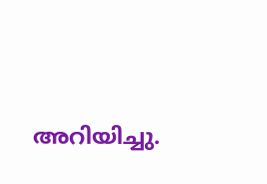അറിയിച്ചു.